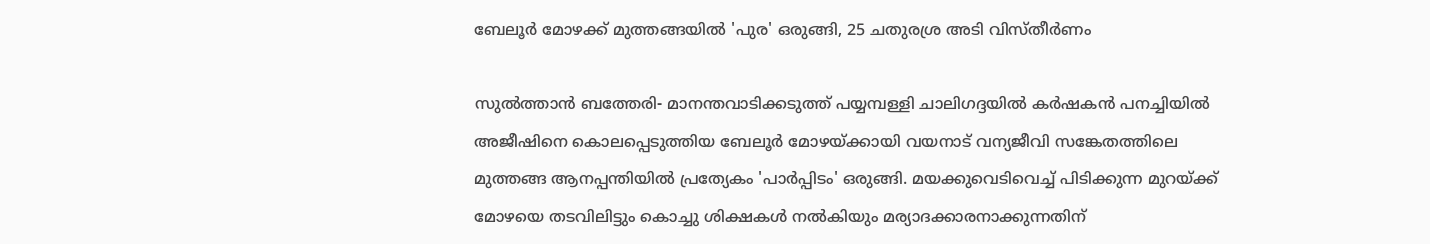ബേലൂര്‍ മോഴക്ക് മുത്തങ്ങയില്‍ 'പുര' ഒരുങ്ങി, 25 ചതുരശ്ര അടി വിസ്തീര്‍ണം

സുല്‍ത്താന്‍ ബത്തേരി- മാനന്തവാടിക്കടുത്ത് പയ്യമ്പള്ളി ചാലിഗദ്ദയില്‍ കര്‍ഷകന്‍ പനച്ചിയില്‍ അജീഷിനെ കൊലപ്പെടുത്തിയ ബേലൂര്‍ മോഴയ്ക്കായി വയനാട് വന്യജീവി സങ്കേതത്തിലെ മുത്തങ്ങ ആനപ്പന്തിയില്‍ പ്രത്യേകം 'പാര്‍പ്പിടം' ഒരുങ്ങി. മയക്കുവെടിവെച്ച് പിടിക്കുന്ന മുറയ്ക്ക് മോഴയെ തടവിലിട്ടും കൊച്ചു ശിക്ഷകള്‍ നല്‍കിയും മര്യാദക്കാരനാക്കുന്നതിന്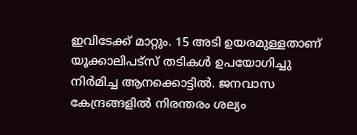ഇവിടേക്ക് മാറ്റും. 15 അടി ഉയരമുള്ളതാണ് യൂക്കാലിപട്‌സ് തടികള്‍ ഉപയോഗിച്ചു നിര്‍മിച്ച ആനക്കൊട്ടില്‍. ജനവാസ കേന്ദ്രങ്ങളില്‍ നിരന്തരം ശല്യം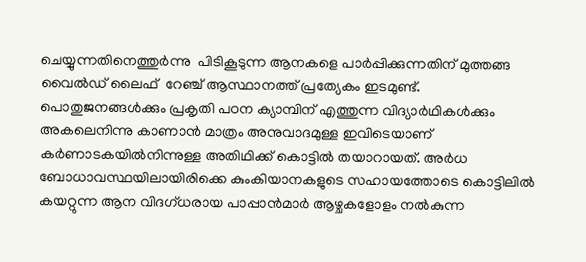ചെയ്യുന്നതിനെത്തുര്‍ന്നു  പിടികൂടുന്ന ആനകളെ പാര്‍പ്പിക്കുന്നതിന് മുത്തങ്ങ വൈല്‍ഡ് ലൈഫ്  റേഞ്ച് ആസ്ഥാനത്ത് പ്രത്യേകം ഇടമുണ്ട്. പൊതുജനങ്ങള്‍ക്കും പ്രകൃതി പഠന ക്യാമ്പിന് എത്തുന്ന വിദ്യാര്‍ഥികള്‍ക്കും അകലെനിന്നു കാണാന്‍ മാത്രം അനുവാദമുള്ള ഇവിടെയാണ് കര്‍ണാടകയില്‍നിന്നുള്ള അതിഥിക്ക് കൊട്ടില്‍ തയാറായത്. അര്‍ധ ബോധാവസ്ഥയിലായിരിക്കെ കുംകിയാനകളുടെ സഹായത്തോടെ കൊട്ടിലില്‍ കയറ്റുന്ന ആന വിദഗ്ധരായ പാപ്പാന്‍മാര്‍ ആഴ്ചകളോളം നല്‍കുന്ന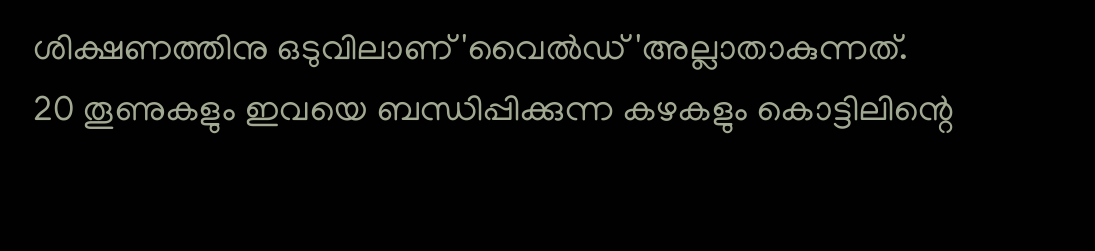ശിക്ഷണത്തിനു ഒടുവിലാണ് 'വൈല്‍ഡ് 'അല്ലാതാകുന്നത്.
20 തൂണുകളും ഇവയെ ബന്ധിപ്പിക്കുന്ന കഴകളും കൊട്ടിലിന്റെ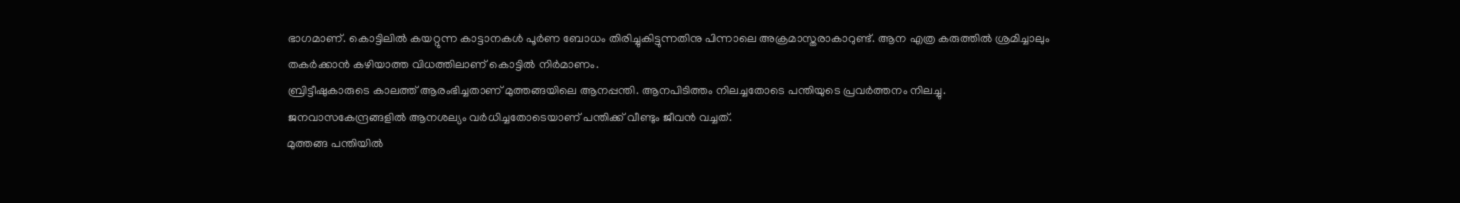ഭാഗമാണ്. കൊട്ടിലില്‍ കയറ്റുന്ന കാട്ടാനകള്‍ പൂര്‍ണ ബോധം തിരിച്ചുകിട്ടുന്നതിനു പിന്നാലെ അക്രമാസ്തരാകാറുണ്ട്. ആന എത്ര കരുത്തില്‍ ശ്രമിച്ചാലും തകര്‍ക്കാന്‍ കഴിയാത്ത വിധത്തിലാണ് കൊട്ടില്‍ നിര്‍മാണം.
ബ്രിട്ടീഷുകാരുടെ കാലത്ത് ആരംഭിച്ചതാണ് മുത്തങ്ങയിലെ ആനപ്പന്തി. ആനപിടിത്തം നിലച്ചതോടെ പന്തിയുടെ പ്രവര്‍ത്തനം നിലച്ചു. ജനവാസകേന്ദ്രങ്ങളില്‍ ആനശല്യം വര്‍ധിച്ചതോടെയാണ് പന്തിക്ക് വീണ്ടും ജീവന്‍ വച്ചത്.
മുത്തങ്ങ പന്തിയില്‍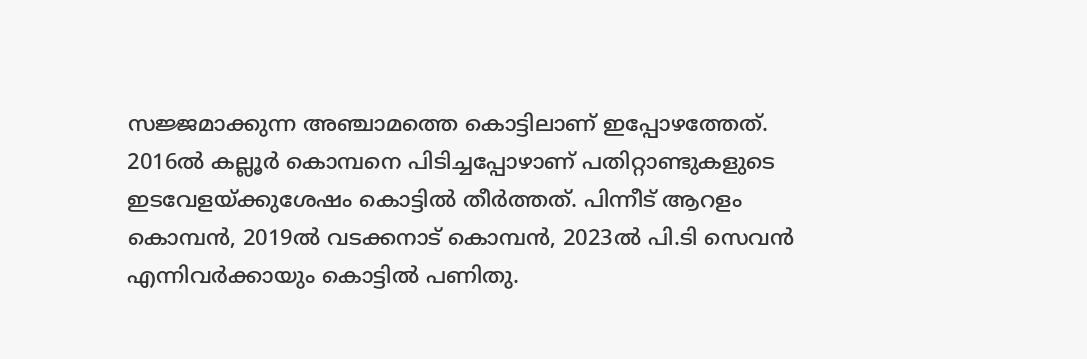സജ്ജമാക്കുന്ന അഞ്ചാമത്തെ കൊട്ടിലാണ് ഇപ്പോഴത്തേത്. 2016ല്‍ കല്ലൂര്‍ കൊമ്പനെ പിടിച്ചപ്പോഴാണ് പതിറ്റാണ്ടുകളുടെ ഇടവേളയ്ക്കുശേഷം കൊട്ടില്‍ തീര്‍ത്തത്. പിന്നീട് ആറളം കൊമ്പന്‍, 2019ല്‍ വടക്കനാട് കൊമ്പന്‍, 2023ല്‍ പി.ടി സെവന്‍ എന്നിവര്‍ക്കായും കൊട്ടില്‍ പണിതു.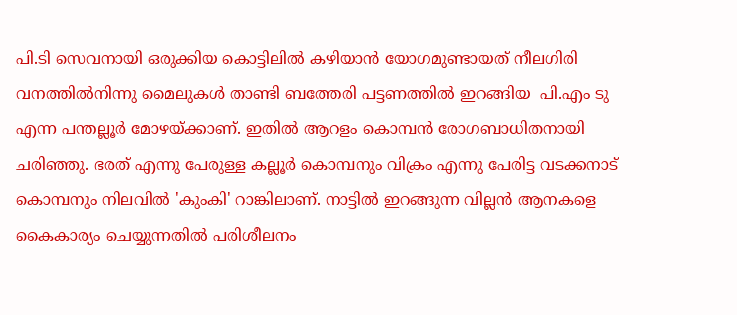പി.ടി സെവനായി ഒരുക്കിയ കൊട്ടിലില്‍ കഴിയാന്‍ യോഗമുണ്ടായത് നീലഗിരി വനത്തില്‍നിന്നു മൈലുകള്‍ താണ്ടി ബത്തേരി പട്ടണത്തില്‍ ഇറങ്ങിയ  പി.എം ടു എന്ന പന്തല്ലൂര്‍ മോഴയ്ക്കാണ്. ഇതില്‍ ആറളം കൊമ്പന്‍ രോഗബാധിതനായി ചരിഞ്ഞു. ഭരത് എന്നു പേരുള്ള കല്ലൂര്‍ കൊമ്പനും വിക്രം എന്നു പേരിട്ട വടക്കനാട് കൊമ്പനും നിലവില്‍ 'കുംകി' റാങ്കിലാണ്. നാട്ടില്‍ ഇറങ്ങുന്ന വില്ലന്‍ ആനകളെ കൈകാര്യം ചെയ്യുന്നതില്‍ പരിശീലനം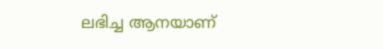ലഭിച്ച ആനയാണ്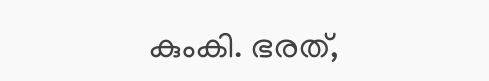കുംകി. ഭരത്,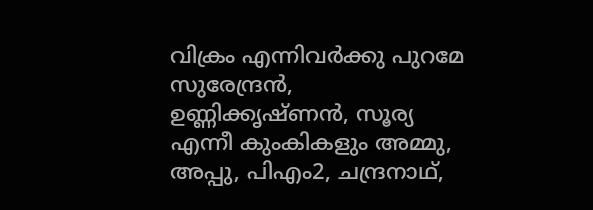വിക്രം എന്നിവര്‍ക്കു പുറമേ സുരേന്ദ്രന്‍, ഉണ്ണിക്കൃഷ്ണന്‍, സൂര്യ എന്നീ കുംകികളും അമ്മു, അപ്പു, പിഎം2, ചന്ദ്രനാഥ്,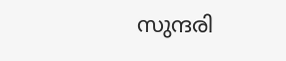സുന്ദരി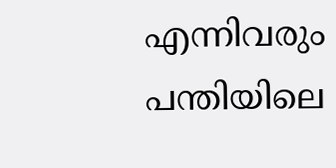എന്നിവരും പന്തിയിലെ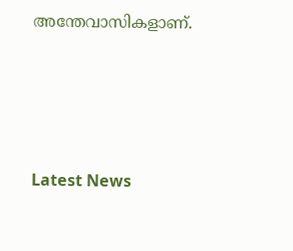അന്തേവാസികളാണ്.




Latest News